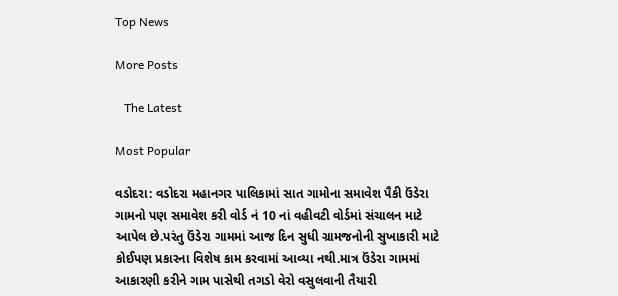Top News

More Posts

   The Latest

Most Popular

વડોદરા: વડોદરા મહાનગર પાલિકામાં સાત ગામોના સમાવેશ પૈકી ઉંડેરા ગામનો પણ સમાવેશ કરી વોર્ડ નં 10 નાં વહીવટી વોર્ડમાં સંચાલન માટે આપેલ છે.પરંતુ ઉંડેરા ગામમાં આજ દિન સુધી ગ્રામજનોની સુખાકારી માટે કોઈપણ પ્રકારના વિશેષ કામ કરવામાં આવ્યા નથી.માત્ર ઉંડેરા ગામમાં આકારણી કરીને ગામ પાસેથી તગડો વેરો વસુલવાની તૈયારી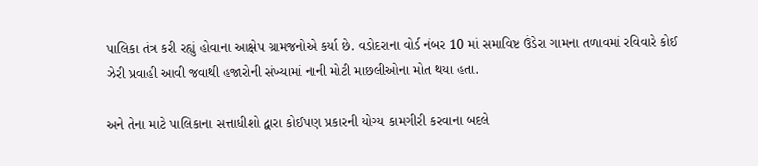પાલિકા તંત્ર કરી રહ્યું હોવાના આક્ષેપ ગ્રામજનોએ કર્યા છે. વડોદરાના વોર્ડ નંબર 10 માં સમાવિષ્ટ ઉંડેરા ગામના તળાવમાં રવિવારે કોઈ ઝેરી પ્રવાહી આવી જવાથી હજારોની સંખ્યામાં નાની મોટી માછલીઓના મોત થયા હતા.

અને તેના માટે પાલિકાના સત્તાધીશો દ્વારા કોઈપણ પ્રકારની યોગ્ય કામગીરી કરવાના બદલે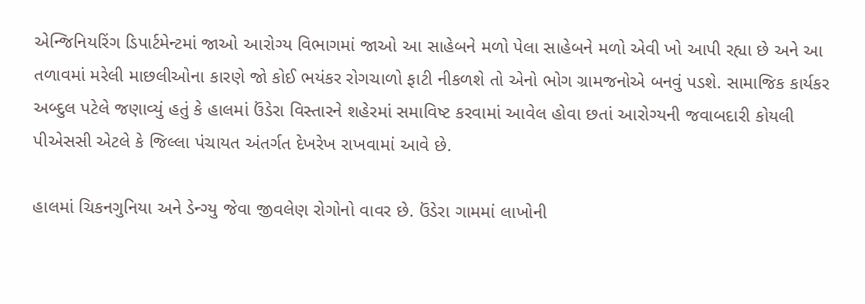એન્જિનિયરિંગ ડિપાર્ટમેન્ટમાં જાઓ આરોગ્ય વિભાગમાં જાઓ આ સાહેબને મળો પેલા સાહેબને મળો એવી ખો આપી રહ્યા છે અને આ તળાવમાં મરેલી માછલીઓના કારણે જો કોઈ ભયંકર રોગચાળો ફાટી નીકળશે તો એનો ભોગ ગ્રામજનોએ બનવું પડશે. સામાજિક કાર્યકર અબ્દુલ પટેલે જણાવ્યું હતું કે હાલમાં ઉંડેરા વિસ્તારને શહેરમાં સમાવિષ્ટ કરવામાં આવેલ હોવા છતાં આરોગ્યની જવાબદારી કોયલી પીએસસી એટલે કે જિલ્લા પંચાયત અંતર્ગત દેખરેખ રાખવામાં આવે છે.

હાલમાં ચિકનગુનિયા અને ડેન્ગ્યુ જેવા જીવલેણ રોગોનો વાવર છે. ઉંડેરા ગામમાં લાખોની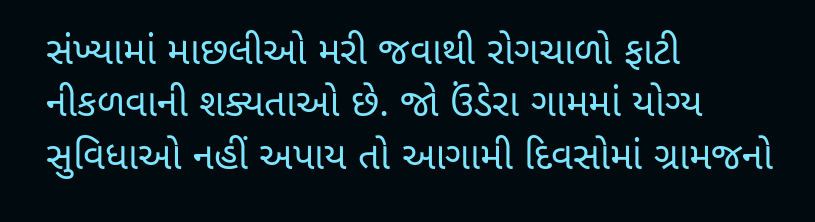સંખ્યામાં માછલીઓ મરી જવાથી રોગચાળો ફાટી નીકળવાની શક્યતાઓ છે. જો ઉંડેરા ગામમાં યોગ્ય સુવિધાઓ નહીં અપાય તો આગામી દિવસોમાં ગ્રામજનો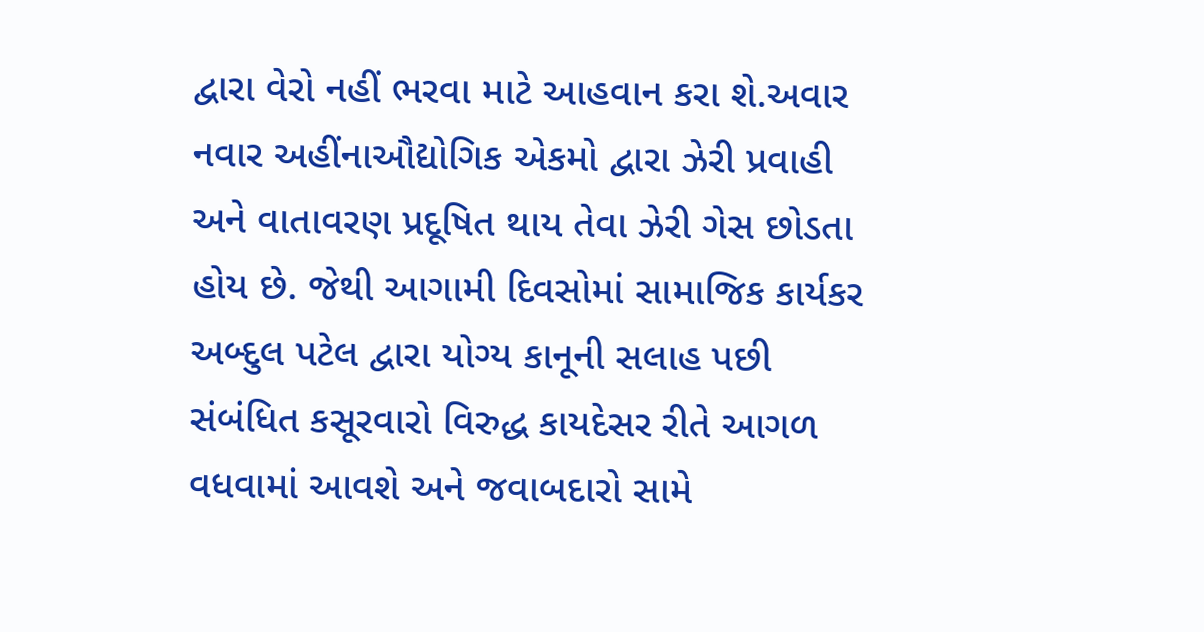દ્વારા વેરો નહીં ભરવા માટે આહવાન કરા શે.અવાર નવાર અહીંનાઔદ્યોગિક એકમો દ્વારા ઝેરી પ્રવાહી અને વાતાવરણ પ્રદૂષિત થાય તેવા ઝેરી ગેસ છોડતા હોય છે. જેથી આગામી દિવસોમાં સામાજિક કાર્યકર અબ્દુલ પટેલ દ્વારા યોગ્ય કાનૂની સલાહ પછી સંબંધિત કસૂરવારો વિરુદ્ધ કાયદેસર રીતે આગળ વધવામાં આવશે અને જવાબદારો સામે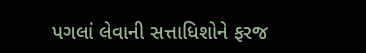પગલાં લેવાની સત્તાધિશોને ફરજ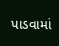પાડવામાં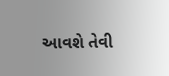આવશે તેવી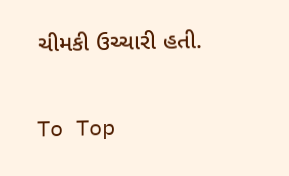ચીમકી ઉચ્ચારી હતી.

To Top